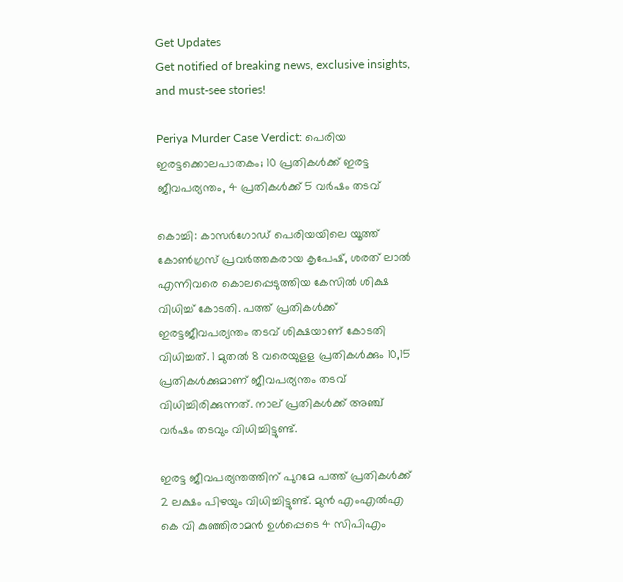Get Updates
Get notified of breaking news, exclusive insights, and must-see stories!

Periya Murder Case Verdict: പെരിയ ഇരട്ടക്കൊലപാതകം; 10 പ്രതികൾക്ക് ഇരട്ട ജീവപര്യന്തം, 4 പ്രതികൾക്ക് 5 വർഷം തടവ്

കൊച്ചി: കാസർഗോഡ് പെരിയയിലെ യൂത്ത് കോൺഗ്രസ് പ്രവർത്തകരായ കൃപേഷ്, ശരത് ലാൽ എന്നിവരെ കൊലപ്പെടുത്തിയ കേസിൽ ശിക്ഷ വിധിച്ച് കോടതി. പത്ത് പ്രതികൾക്ക് ഇരട്ടജീവപര്യന്തം തടവ് ശിക്ഷയാണ് കോടതി വിധിച്ചത്. 1 മുതൽ 8 വരെയുളള പ്രതികൾക്കും 10,15 പ്രതികൾക്കുമാണ് ജീവപര്യന്തം തടവ് വിധിച്ചിരിക്കുന്നത്. നാല് പ്രതികൾക്ക് അഞ്ച് വർഷം തടവും വിധിച്ചിട്ടുണ്ട്.

ഇരട്ട ജീവപര്യന്തത്തിന് പുറമേ പത്ത് പ്രതികൾക്ക് 2 ലക്ഷം പിഴയും വിധിച്ചിട്ടുണ്ട്. മുൻ എംഎൽഎ കെ വി കുഞ്ഞിരാമൻ ഉൾപ്പെടെ 4 സിപിഎം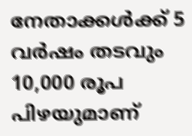നേതാക്കൾക്ക് 5 വർഷം തടവും 10,000 രൂപ പിഴയുമാണ്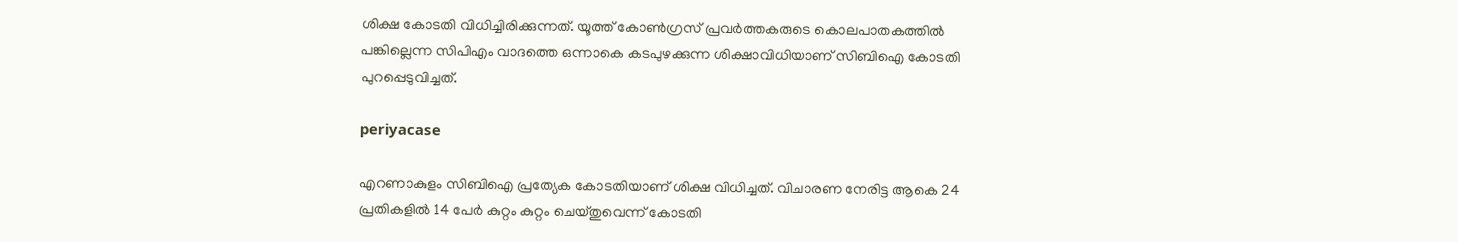ശിക്ഷ കോടതി വിധിച്ചിരിക്കുന്നത്. യൂത്ത് കോൺഗ്രസ് പ്രവർത്തകരുടെ കൊലപാതകത്തിൽ പങ്കില്ലെന്ന സിപിഎം വാദത്തെ ഒന്നാകെ കടപുഴക്കുന്ന ശിക്ഷാവിധിയാണ് സിബിഐ കോടതി പുറപ്പെടുവിച്ചത്.

periyacase

എറണാകുളം സിബിഐ പ്രത്യേക കോടതിയാണ് ശിക്ഷ വിധിച്ചത്. വിചാരണ നേരിട്ട ആകെ 24 പ്രതികളിൽ 14 പേർ കുറ്റം കുറ്റം ചെയ്‌തുവെന്ന്‌ കോടതി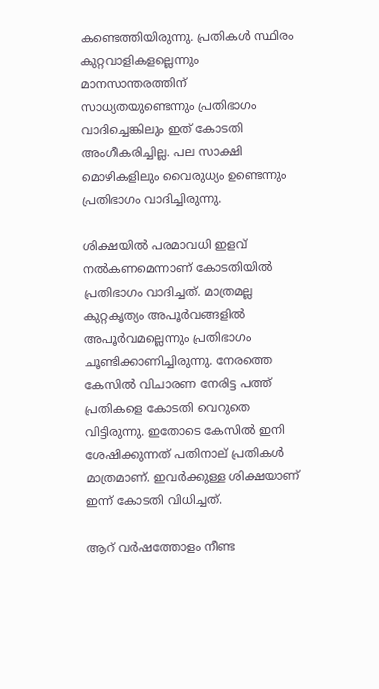കണ്ടെത്തിയിരുന്നു. പ്രതികൾ സ്ഥിരം കുറ്റവാളികളല്ലെന്നും മാനസാന്തരത്തിന് സാധ്യതയുണ്ടെന്നും പ്രതിഭാഗം വാദിച്ചെങ്കിലും ഇത് കോടതി അംഗീകരിച്ചില്ല. പല സാക്ഷി മൊഴികളിലും വൈരുധ്യം ഉണ്ടെന്നും പ്രതിഭാഗം വാദിച്ചിരുന്നു.

ശിക്ഷയിൽ പരമാവധി ഇളവ് നൽകണമെന്നാണ് കോടതിയിൽ പ്രതിഭാഗം വാദിച്ചത്. മാത്രമല്ല കുറ്റകൃത്യം അപൂർവങ്ങളിൽ അപൂർവമല്ലെന്നും പ്രതിഭാഗം ചൂണ്ടിക്കാണിച്ചിരുന്നു. നേരത്തെ കേസിൽ വിചാരണ നേരിട്ട പത്ത് പ്രതികളെ കോടതി വെറുതെ വിട്ടിരുന്നു. ഇതോടെ കേസിൽ ഇനി ശേഷിക്കുന്നത് പതിനാല് പ്രതികൾ മാത്രമാണ്. ഇവർക്കുള്ള ശിക്ഷയാണ് ഇന്ന് കോടതി വിധിച്ചത്.

ആറ് വർഷത്തോളം നീണ്ട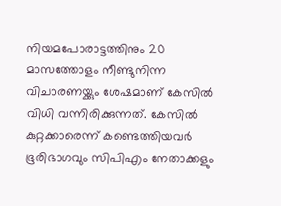നിയമപോരാട്ടത്തിനും 20 മാസത്തോളം നീണ്ടുനിന്ന വിചാരണയ്ക്കും ശേഷമാണ് കേസിൽ വിധി വന്നിരിക്കുന്നത്. കേസിൽ കുറ്റക്കാരെന്ന് കണ്ടെത്തിയവർ ഭൂരിഭാഗവും സിപിഎം നേതാക്കളും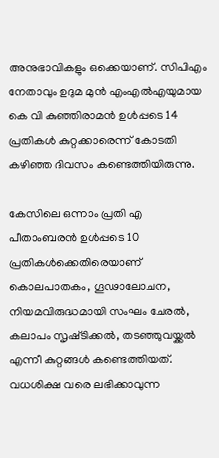അനുഭാവികളും ഒക്കെയാണ്. സിപിഎം നേതാവും ഉദുമ മുൻ എംഎൽഎയുമായ കെ വി കുഞ്ഞിരാമൻ ഉൾപ്പടെ 14 പ്രതികൾ കുറ്റക്കാരെന്ന് കോടതി കഴിഞ്ഞ ദിവസം കണ്ടെത്തിയിരുന്നു.

കേസിലെ ഒന്നാം പ്രതി എ പീതാംബരൻ ഉൾപ്പടെ 10 പ്രതികൾക്കെതിരെയാണ് കൊലപാതകം, ഗൂഢാലോചന, നിയമവിരുദ്ധമായി സംഘം ചേരൽ, കലാപം സൃഷ്‌ടിക്കൽ, തടഞ്ഞുവയ്ക്കൽ എന്നീ കുറ്റങ്ങൾ കണ്ടെത്തിയത്. വധശിക്ഷ വരെ ലഭിക്കാവുന്ന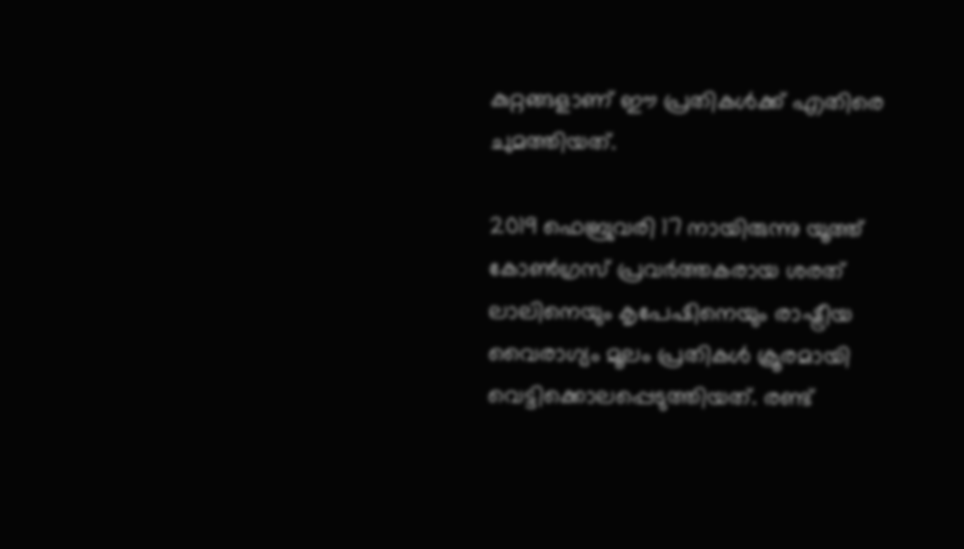കുറ്റങ്ങളാണ് ഈ പ്രതികൾക്ക് എതിരെ ചുമത്തിയത്.

2019 ഫെബ്രുവരി 17 നായിരുന്നു യൂത്ത് കോൺഗ്രസ് പ്രവർത്തകരായ ശരത് ലാലിനെയും കൃപേഷിനെയും രാഷ്ട്രീയ വൈരാഗ്യം മൂലം പ്രതികൾ ക്രൂരമായി വെട്ടിക്കൊലപ്പെടുത്തിയത്. രണ്ട്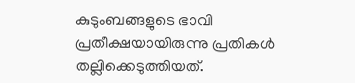കുടുംബങ്ങളുടെ ഭാവി പ്രതീക്ഷയായിരുന്നു പ്രതികൾ തല്ലിക്കെടുത്തിയത്.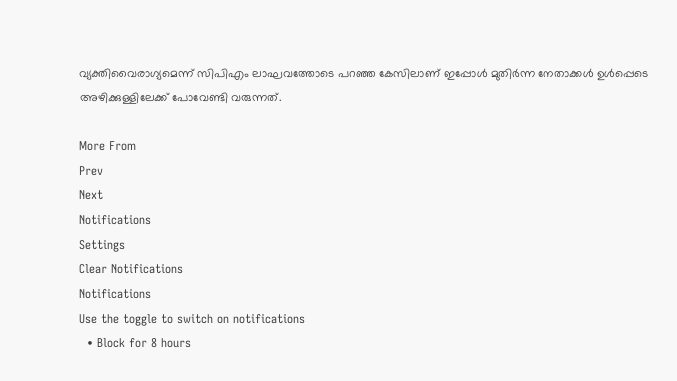വ്യക്തിവൈരാഗ്യമെന്ന് സിപിഎം ലാഘവത്തോടെ പറഞ്ഞ കേസിലാണ് ഇപ്പോൾ മുതിർന്ന നേതാക്കൾ ഉൾപ്പെടെ അഴിക്കുള്ളിലേക്ക് പോവേണ്ടി വരുന്നത്.

More From
Prev
Next
Notifications
Settings
Clear Notifications
Notifications
Use the toggle to switch on notifications
  • Block for 8 hours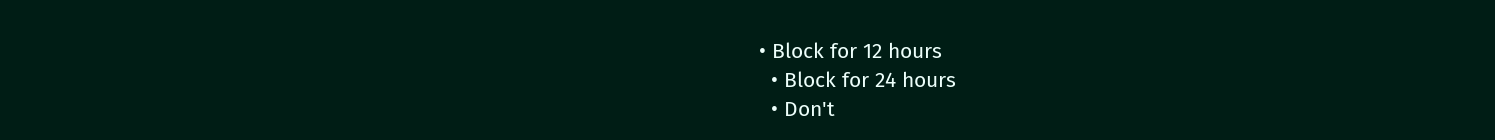• Block for 12 hours
  • Block for 24 hours
  • Don't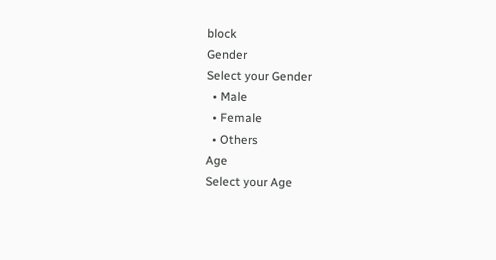block
Gender
Select your Gender
  • Male
  • Female
  • Others
Age
Select your Age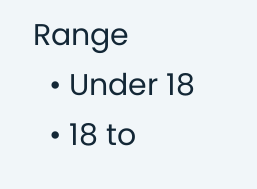Range
  • Under 18
  • 18 to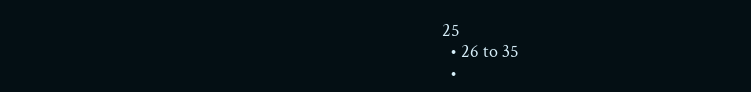25
  • 26 to 35
  •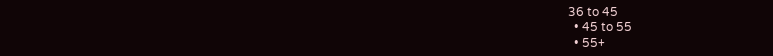36 to 45
  • 45 to 55
  • 55+